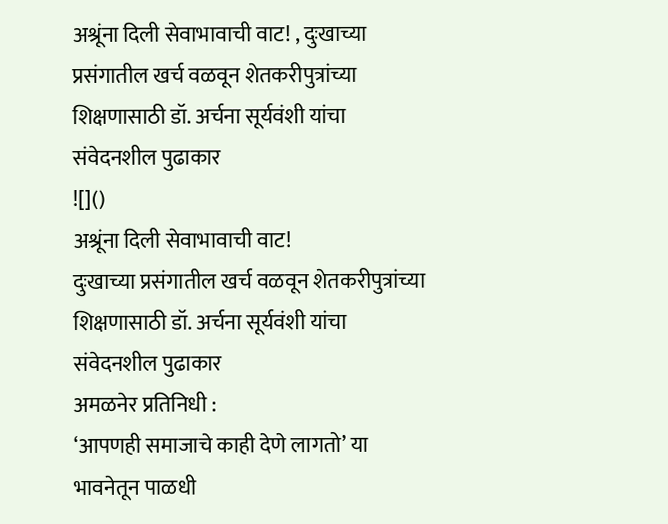अश्रूंना दिली सेवाभावाची वाट! , दुःखाच्या प्रसंगातील खर्च वळवून शेतकरीपुत्रांच्या शिक्षणासाठी डॉ. अर्चना सूर्यवंशी यांचा संवेदनशील पुढाकार
![]()
अश्रूंना दिली सेवाभावाची वाट!
दुःखाच्या प्रसंगातील खर्च वळवून शेतकरीपुत्रांच्या शिक्षणासाठी डॉ. अर्चना सूर्यवंशी यांचा संवेदनशील पुढाकार
अमळनेर प्रतिनिधी :
‘आपणही समाजाचे काही देणे लागतो’ या भावनेतून पाळधी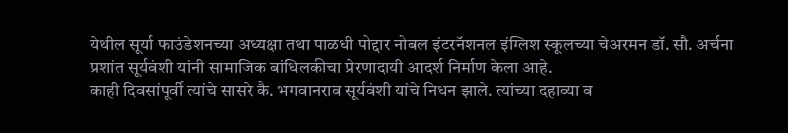येथील सूर्या फाउंडेशनच्या अध्यक्षा तथा पाळधी पोद्दार नोबल इंटरनॅशनल इंग्लिश स्कूलच्या चेअरमन डॉ. सौ. अर्चना प्रशांत सूर्यवंशी यांनी सामाजिक बांधिलकीचा प्रेरणादायी आदर्श निर्माण केला आहे.
काही दिवसांपूर्वी त्यांचे सासरे कै. भगवानराव सूर्यवंशी यांचे निधन झाले. त्यांच्या दहाव्या व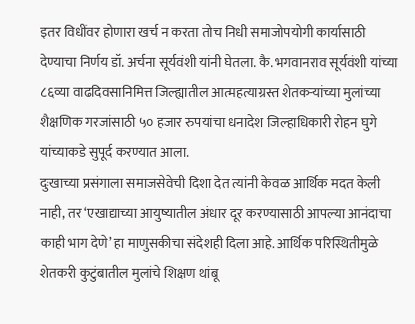इतर विधींवर होणारा खर्च न करता तोच निधी समाजोपयोगी कार्यासाठी देण्याचा निर्णय डॉ. अर्चना सूर्यवंशी यांनी घेतला. कै. भगवानराव सूर्यवंशी यांच्या ८६व्या वाढदिवसानिमित्त जिल्ह्यातील आत्महत्याग्रस्त शेतकऱ्यांच्या मुलांच्या शैक्षणिक गरजांसाठी ५० हजार रुपयांचा धनादेश जिल्हाधिकारी रोहन घुगे यांच्याकडे सुपूर्द करण्यात आला.
दुःखाच्या प्रसंगाला समाजसेवेची दिशा देत त्यांनी केवळ आर्थिक मदत केली नाही, तर ‘एखाद्याच्या आयुष्यातील अंधार दूर करण्यासाठी आपल्या आनंदाचा काही भाग देणे’ हा माणुसकीचा संदेशही दिला आहे. आर्थिक परिस्थितीमुळे शेतकरी कुटुंबातील मुलांचे शिक्षण थांबू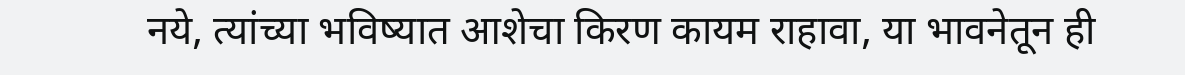नये, त्यांच्या भविष्यात आशेचा किरण कायम राहावा, या भावनेतून ही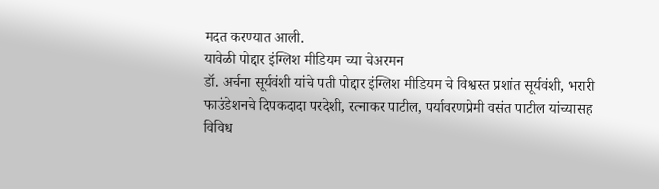मदत करण्यात आली.
यावेळी पोद्दार इंग्लिश मीडियम च्या चेअरमन
डॉ. अर्चना सूर्यवंशी यांचे पती पोद्दार इंग्लिश मीडियम चे विश्वस्त प्रशांत सूर्यवंशी, भरारी फाउंडेशनचे दिपकदादा परदेशी, रत्नाकर पाटील, पर्यावरणप्रेमी वसंत पाटील यांच्यासह विविध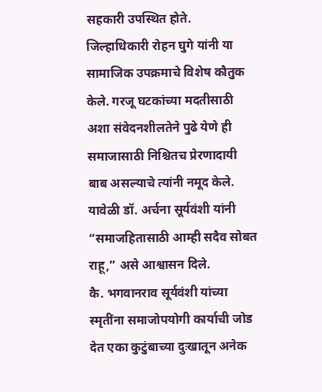सहकारी उपस्थित होते.
जिल्हाधिकारी रोहन घुगे यांनी या सामाजिक उपक्रमाचे विशेष कौतुक केले. गरजू घटकांच्या मदतीसाठी अशा संवेदनशीलतेने पुढे येणे ही समाजासाठी निश्चितच प्रेरणादायी बाब असल्याचे त्यांनी नमूद केले. यावेळी डॉ. अर्चना सूर्यवंशी यांनी “समाजहितासाठी आम्ही सदैव सोबत राहू,” असे आश्वासन दिले.
कै. भगवानराव सूर्यवंशी यांच्या स्मृतींना समाजोपयोगी कार्याची जोड देत एका कुटुंबाच्या दुःखातून अनेक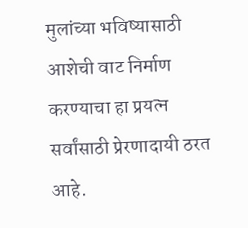मुलांच्या भविष्यासाठी आशेची वाट निर्माण करण्याचा हा प्रयत्न सर्वांसाठी प्रेरणादायी ठरत आहे.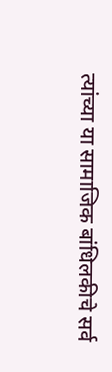त्यांच्या या सामाजिक बांधिलकीचे सर्व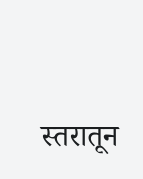स्तरातून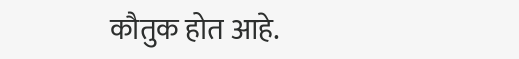कौतुक होत आहे.